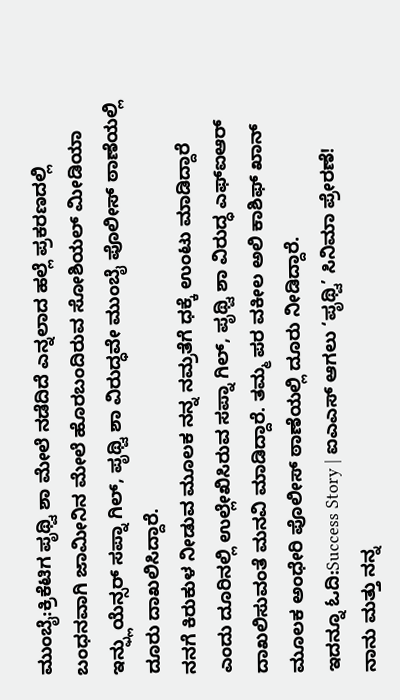ಮುಂಬೈ:ಕ್ರಿಕೆಟಿಗ ಪೃಥ್ವಿ ಶಾ ಮೇಲೆ ನಡೆದಿದೆ ಎನ್ನಲಾದ ಹಲ್ಲೆ ಪ್ರಕರಣದಲ್ಲಿ ಬಂಧನವಾಗಿ ಜಾಮೀನಿನ ಮೇಲೆ ಹೊರಬಂದಿರುವ ಸೋಶಿಯಲ್ ಮೀಡಿಯಾ ಇನ್ಫ್ಲುಯೆನ್ಸರ್ ಸಪ್ನಾ ಗಿಲ್, ಪೃಥ್ವಿ ಶಾ ವಿರುದ್ಧವೇ ಮುಂಬೈ ಪೊಲೀಸ್ ಠಾಣೆಯಲ್ಲಿ ದೂರು ದಾಖಲಿಸಿದ್ದಾರೆ.
ನನಗೆ ಕಿರುಕುಳ ನೀಡುವ ಮೂಲಕ ನನ್ನ ನಮ್ರತೆಗೆ ಧಕ್ಕೆ ಉಂಟು ಮಾಡಿದ್ದಾರೆ ಎಂದು ದೂರಿನಲ್ಲಿ ಉಲ್ಲೇಖಿಸಿರುವ ಸಪ್ನಾ ಗಿಲ್, ಪೃಥ್ವಿ ಶಾ ವಿರುದ್ಧ ಎಫ್ಐಆರ್ ದಾಖಲಿಸುವಂತೆ ಮನವಿ ಮಾಡಿದ್ದಾರೆ. ತಮ್ಮ ಪರ ವಕೀಲ ಅಲಿ ಕಾಶಿಫ್ ಖಾನ್ ಮೂಲಕ ಅಂಧೇರಿ ಪೊಲೀಸ್ ಠಾಣೆಯಲ್ಲಿ ದೂರು ನೀಡಿದ್ದಾರೆ.
ಇದನ್ನೂ ಓದಿ:Success Story | ಐಎಎಸ್ ಆಗಲು ‘ಪೃಥ್ವಿ’ ಸಿನಿಮಾ ಪ್ರೇರಣೆ!
ನಾನು ಮತ್ತು ನನ್ನ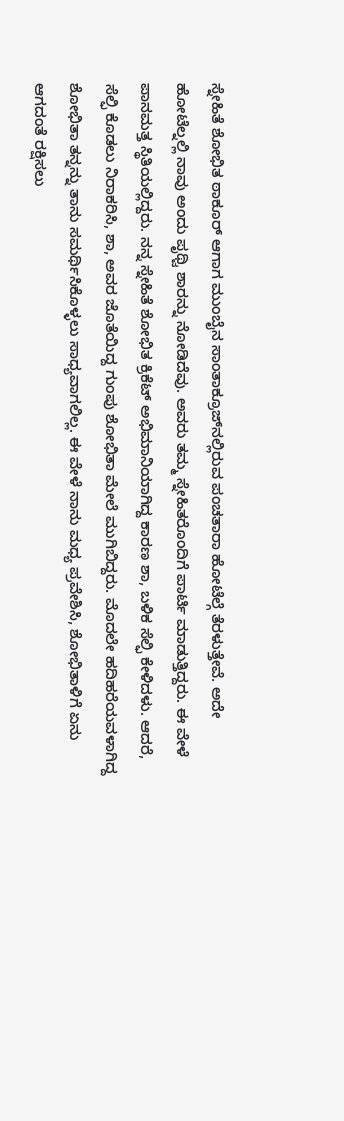ಸ್ನೇಹಿತೆ ಶೋಭಿತ ಠಾಕೂರ್ ಆಗಾಗ ಮುಂಬೈನ ಸಾಂತಾಕ್ರೂಜ್‌ನಲ್ಲಿರುವ ಪಂಚತಾರಾ ಹೋಟೆಲ್ಗೆ ತೆರಳುತ್ತೇವೆ. ಅದೇ ಹೋಟೆಲ್ನಲ್ಲಿ ನಾವು ಅಂದು ಪೃಥ್ವಿ ಶಾರನ್ನು ನೋಡಿದೆವು. ಅವರು ತಮ್ಮ ಸ್ನೇಹಿತರೊಂದಿಗೆ ಪಾರ್ಟಿ ಮಾಡುತ್ತಿದ್ದರು. ಈ ವೇಳೆ ಪಾನಮತ್ತ ಸ್ಥಿತಿಯಲ್ಲಿದ್ದರು. ನನ್ನ ಸ್ನೇಹಿತೆ ಶೋಭಿತ ಕ್ರಿಕೆಟ್ ಅಭಿಮಾನಿಯಾಗಿದ್ದ ಕಾರಣ ಶಾ, ಬಳಿಕ ಸೆಲ್ಫಿ ಕೇಳಿದಳು. ಆದರೆ, ಸೆಲ್ಫಿ ಕೊಡಲು ನಿರಾಕರಿಸಿ, ಶಾ, ಅವರ ಜೊತೆಯಿದ್ದ ಗುಂಪು ಶೋಭಿತಾ ಮೇಲೆ ಮುಗಿಬಿದ್ದರು. ಮೊದಲೇ ಹದಿಹರೆಯವಳಾಗಿದ್ದ ಶೋಭಿತಾ ತನ್ನನ್ನು ತಾನು ಸಮರ್ಥಿಸಿಕೊಳ್ಳಲು ಸಾಧ್ಯವಾಗಲಿಲ್ಲ. ಈ ವೇಳೆ ನಾನು ಮಧ್ಯ ಪ್ರವೇಶಿಸಿ, ಶೋಭಿತಾಳಿಗೆ ಏನು ಆಗದಂತೆ ರಕ್ಷಿಸಲು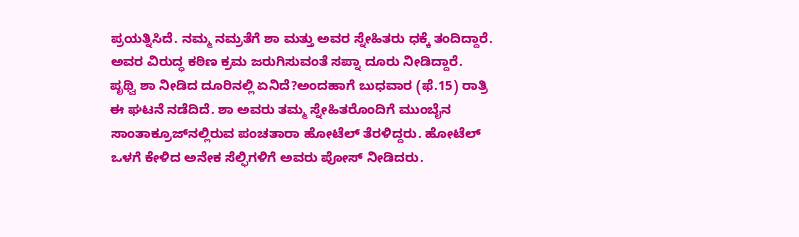ಪ್ರಯತ್ನಿಸಿದೆ. ನಮ್ಮ ನಮ್ರತೆಗೆ ಶಾ ಮತ್ತು ಅವರ ಸ್ನೇಹಿತರು ಧಕ್ಕೆ ತಂದಿದ್ದಾರೆ. ಅವರ ವಿರುದ್ಧ ಕಠಿಣ ಕ್ರಮ ಜರುಗಿಸುವಂತೆ ಸಪ್ನಾ ದೂರು ನೀಡಿದ್ದಾರೆ.
ಪೃಥ್ವಿ ಶಾ ನೀಡಿದ ದೂರಿನಲ್ಲಿ ಏನಿದೆ?ಅಂದಹಾಗೆ ಬುಧವಾರ (ಫೆ.15) ರಾತ್ರಿ ಈ ಘಟನೆ ನಡೆದಿದೆ. ಶಾ ಅವರು ತಮ್ಮ ಸ್ನೇಹಿತರೊಂದಿಗೆ ಮುಂಬೈನ ಸಾಂತಾಕ್ರೂಜ್‌ನಲ್ಲಿರುವ ಪಂಚತಾರಾ ಹೋಟೆಲ್ ತೆರಳಿದ್ದರು. ಹೋಟೆಲ್ ಒಳಗೆ ಕೇಳಿದ ಅನೇಕ ಸೆಲ್ಫಿಗಳಿಗೆ ಅವರು ಪೋಸ್ ನೀಡಿದರು.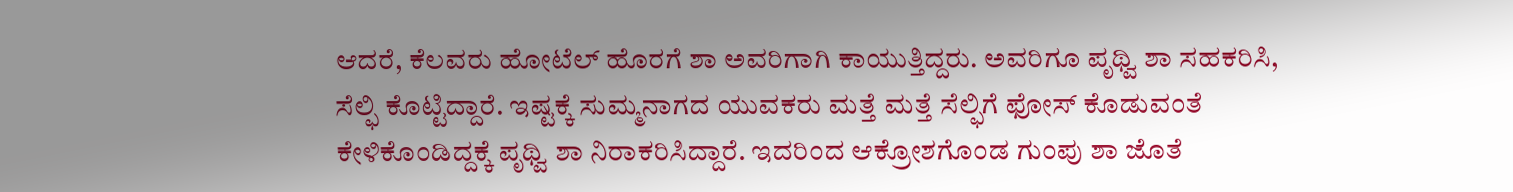ಆದರೆ, ಕೆಲವರು ಹೋಟೆಲ್ ಹೊರಗೆ ಶಾ ಅವರಿಗಾಗಿ ಕಾಯುತ್ತಿದ್ದರು. ಅವರಿಗೂ ಪೃಥ್ವಿ ಶಾ ಸಹಕರಿಸಿ, ಸೆಲ್ಫಿ ಕೊಟ್ಟಿದ್ದಾರೆ. ಇಷ್ಟಕ್ಕೆ ಸುಮ್ಮನಾಗದ ಯುವಕರು ಮತ್ತೆ ಮತ್ತೆ ಸೆಲ್ಫಿಗೆ ಫೋಸ್ ಕೊಡುವಂತೆ ಕೇಳಿಕೊಂಡಿದ್ದಕ್ಕೆ ಪೃಥ್ವಿ ಶಾ ನಿರಾಕರಿಸಿದ್ದಾರೆ. ಇದರಿಂದ ಆಕ್ರೋಶಗೊಂಡ ಗುಂಪು ಶಾ ಜೊತೆ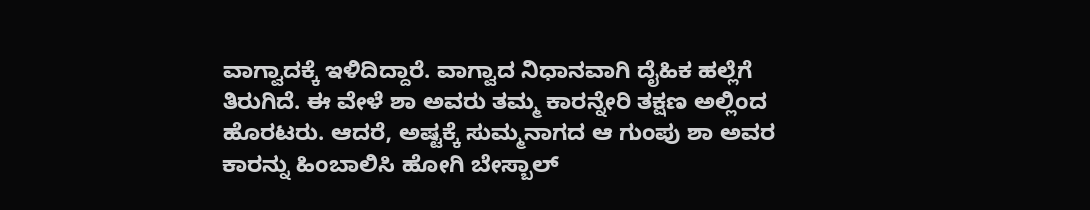ವಾಗ್ವಾದಕ್ಕೆ ಇಳಿದಿದ್ದಾರೆ. ವಾಗ್ವಾದ ನಿಧಾನವಾಗಿ ದೈಹಿಕ ಹಲ್ಲೆಗೆ ತಿರುಗಿದೆ. ಈ ವೇಳೆ ಶಾ ಅವರು ತಮ್ಮ ಕಾರನ್ನೇರಿ ತಕ್ಷಣ ಅಲ್ಲಿಂದ ಹೊರಟರು. ಆದರೆ, ಅಷ್ಟಕ್ಕೆ ಸುಮ್ಮನಾಗದ ಆ ಗುಂಪು ಶಾ ಅವರ ಕಾರನ್ನು ಹಿಂಬಾಲಿಸಿ ಹೋಗಿ ಬೇಸ್ಬಾಲ್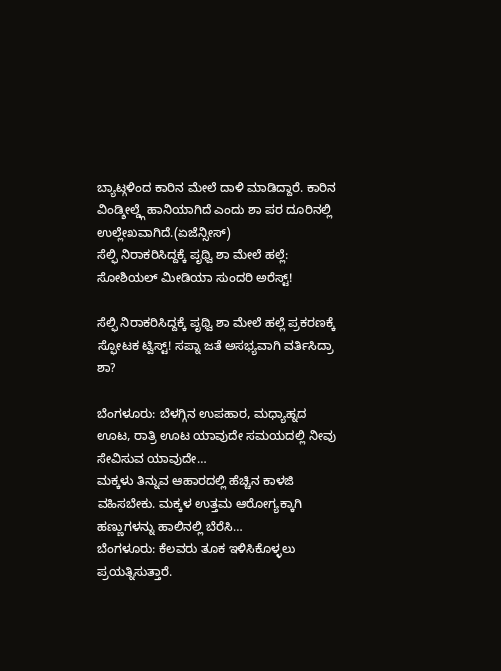ಬ್ಯಾಟ್ಗಳಿಂದ ಕಾರಿನ ಮೇಲೆ ದಾಳಿ ಮಾಡಿದ್ದಾರೆ. ಕಾರಿನ ವಿಂಡ್ಶೀಲ್ಡ್ಗೆ ಹಾನಿಯಾಗಿದೆ ಎಂದು ಶಾ ಪರ ದೂರಿನಲ್ಲಿ ಉಲ್ಲೇಖವಾಗಿದೆ.(ಏಜೆನ್ಸೀಸ್)
ಸೆಲ್ಫಿ ನಿರಾಕರಿಸಿದ್ದಕ್ಕೆ ಪೃಥ್ವಿ ಶಾ ಮೇಲೆ ಹಲ್ಲೆ: ಸೋಶಿಯಲ್ ಮೀಡಿಯಾ ಸುಂದರಿ ಅರೆಸ್ಟ್!

ಸೆಲ್ಫಿ ನಿರಾಕರಿಸಿದ್ದಕ್ಕೆ ಪೃಥ್ವಿ ಶಾ ಮೇಲೆ ಹಲ್ಲೆ ಪ್ರಕರಣಕ್ಕೆ ಸ್ಫೋಟಕ ಟ್ವಿಸ್ಟ್! ಸಪ್ನಾ ಜತೆ ಅಸಭ್ಯವಾಗಿ ವರ್ತಿಸಿದ್ರಾ ಶಾ?

ಬೆಂಗಳೂರು: ಬೆಳಗ್ಗಿನ ಉಪಹಾರ, ಮಧ್ಯಾಹ್ನದ ಊಟ, ರಾತ್ರಿ ಊಟ ಯಾವುದೇ ಸಮಯದಲ್ಲಿ ನೀವು ಸೇವಿಸುವ ಯಾವುದೇ…
ಮಕ್ಕಳು ತಿನ್ನುವ ಆಹಾರದಲ್ಲಿ ಹೆಚ್ಚಿನ ಕಾಳಜಿ ವಹಿಸಬೇಕು. ಮಕ್ಕಳ ಉತ್ತಮ ಆರೋಗ್ಯಕ್ಕಾಗಿ ಹಣ್ಣುಗಳನ್ನು ಹಾಲಿನಲ್ಲಿ ಬೆರೆಸಿ…
ಬೆಂಗಳೂರು: ಕೆಲವರು ತೂಕ ಇಳಿಸಿಕೊಳ್ಳಲು ಪ್ರಯತ್ನಿಸುತ್ತಾರೆ.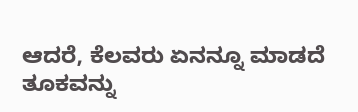ಆದರೆ, ಕೆಲವರು ಏನನ್ನೂ ಮಾಡದೆ ತೂಕವನ್ನು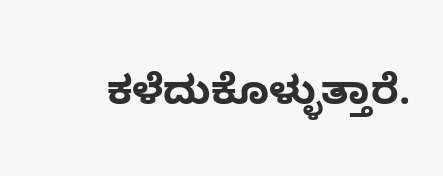ಕಳೆದುಕೊಳ್ಳುತ್ತಾರೆ.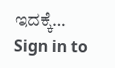ಇದಕ್ಕೆ…
Sign in to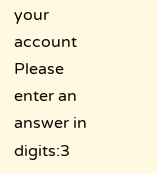your account
Please enter an answer in digits:3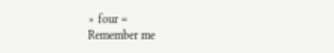× four =
Remember me